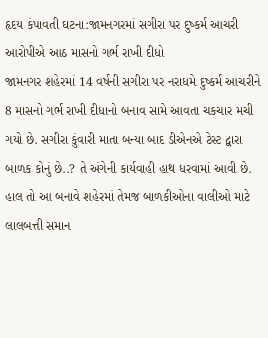હૃદય કંપાવતી ઘટના:જામનગરમાં સગીરા પર દુષ્કર્મ આચરી આરોપીએ આઠ માસનો ગર્ભ રાખી દીધો
જામનગર શહેરમાં 14 વર્ષની સગીરા પર નરાધમે દુષ્કર્મ આચરીને 8 માસનો ગર્ભ રાખી દીધાનો બનાવ સામે આવતા ચકચાર મચી ગયો છે. સગીરા કુંવારી માતા બન્યા બાદ ડીએનએ ટેસ્ટ દ્વારા બાળક કોનું છે..? તે અંગેની કાર્યવાહી હાથ ધરવામાં આવી છે. હાલ તો આ બનાવે શહેરમાં તેમજ બાળકીઓના વાલીઓ માટે લાલબત્તી સમાન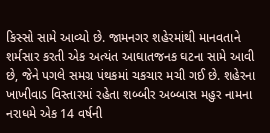કિસ્સો સામે આવ્યો છે. જામનગર શહેરમાંથી માનવતાને શર્મસાર કરતી એક અત્યંત આઘાતજનક ઘટના સામે આવી છે, જેને પગલે સમગ્ર પંથકમાં ચકચાર મચી ગઈ છે. શહેરના ખાખીવાડ વિસ્તારમાં રહેતા શબ્બીર અબ્બાસ મહુર નામના નરાધમે એક 14 વર્ષની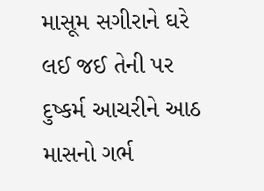માસૂમ સગીરાને ઘરે લઈ જઈ તેની પર દુષ્કર્મ આચરીને આઠ માસનો ગર્ભ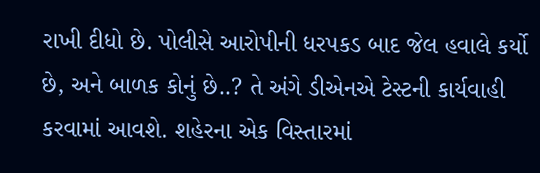રાખી દીધો છે. પોલીસે આરોપીની ધરપકડ બાદ જેલ હવાલે કર્યો છે, અને બાળક કોનું છે..? તે અંગે ડીએનએ ટેસ્ટની કાર્યવાહી કરવામાં આવશે. શહેરના એક વિસ્તારમાં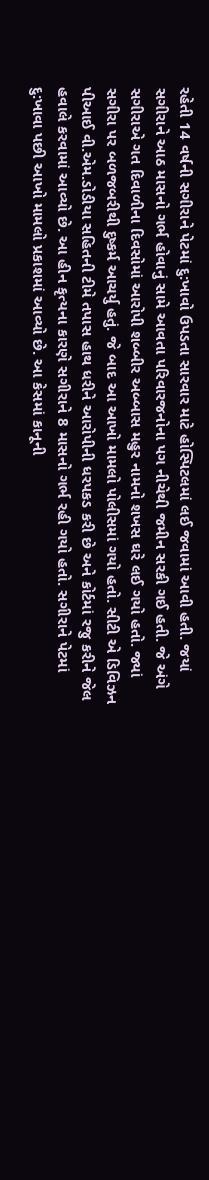રહેતી 14 વર્ષની સગીરાને પેટમાં દુ:ખાવો ઉપડતા સારવાર માટે હોસ્પિટલમાં લઈ જવામાં આવી હતી. જયાં સગીરાને આઠ માસનો ગર્ભ હોવાનું સામે આવતા પરિવારજનોના પગ નીચેથી જમીન સરકી ગઈ હતી. જે અંગે સગીરાએ ગત દિવાળીના દિવસોમાં આરોપી શબ્બીર અબ્બાસ મહુર નામનો શખસ ઘરે લઈ ગયો હતો. જ્યાં સગીરા પર બળજબરીથી દુષ્કર્મ આચર્યુ હતું. જે બાદ આ આખો મામલો પોલીસમાં ગયો હતો. સીટી એ ડિવિઝન પીઆઈ વી.એમ.ડોડીયા સહિતની ટીમે તપાસ હાથ ધરીને આરોપીની ધરપકડ કરી છે અને કોર્ટમાં રજુ કરીને જેલ હવાલે કરવામાં આવ્યો છે. આ હીન કૃત્યના કારણે સગીરાને 8 માસનો ગર્ભ રહી ગયો હતો. સગીરાને પેટમાં દુ:ખાવા પછી આખો મામલો પ્રકાશમાં આવ્યો છે. આ કેસમાં કાનૂની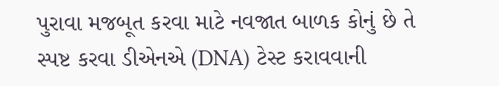પુરાવા મજબૂત કરવા માટે નવજાત બાળક કોનું છે તે સ્પષ્ટ કરવા ડીએનએ (DNA) ટેસ્ટ કરાવવાની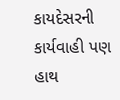કાયદેસરની કાર્યવાહી પણ હાથ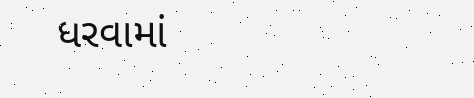ધરવામાં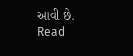આવી છે.
Read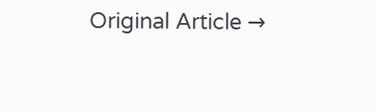Original Article →